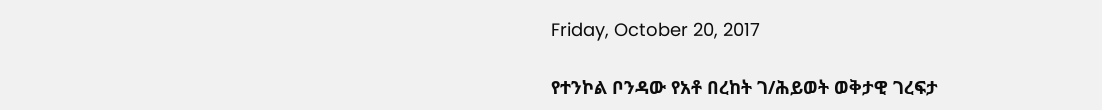Friday, October 20, 2017

የተንኮል ቦንዳው የአቶ በረከት ገ/ሕይወት ወቅታዊ ገረፍታ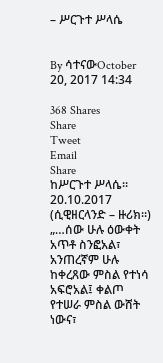– ሥርጉተ ሥላሴ


By ሳተናውOctober 20, 2017 14:34

368 Shares
Share
Tweet
Email
Share
ከሥርጉተ ሥላሴ። 20.10.2017 (ሲዊዘርላንድ – ዙሪክ።)
„…ሰው ሁሉ ዕውቀት አጥቶ ስንፎአል፣ አንጠረኛም ሁሉ ከቀረጸው ምስል የተነሳ አፍሮአል፤ ቀልጦ የተሠራ ምስል ውሸት ነውና፣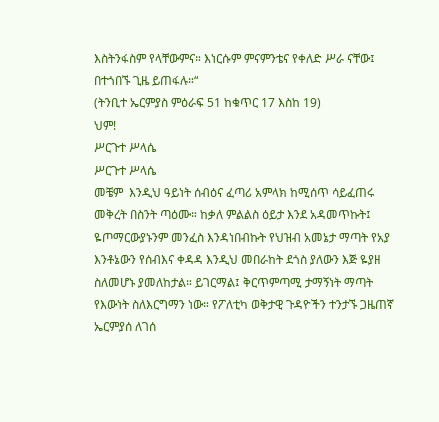እስትንፋስም የላቸውምና። እነርሱም ምናምንቴና የቀለድ ሥራ ናቸው፤ በተጎበኙ ጊዜ ይጠፋሉ።“
(ትንቢተ ኤርምያስ ምዕራፍ 51 ከቁጥር 17 እስከ 19)
ህም!
ሥርጉተ ሥላሴ
ሥርጉተ ሥላሴ
መቼም  እንዲህ ዓይነት ሰብዕና ፈጣሪ አምላክ ከሚሰጥ ሳይፈጠሩ መቅረት በስንት ጣዕሙ። ከቃለ ምልልስ ዕይታ እንደ አዳመጥኩት፤ ዬጦማርውያኑንም መንፈስ እንዳነበብኩት የህዝብ አመኔታ ማጣት የአያ እንቶኔውን የሰብእና ቀዳዳ እንዲህ መበራከት ደጎስ ያለውን እጅ ዬያዘ ስለመሆኑ ያመለከታል። ይገርማል፤ ቅርጥምጣሚ ታማኝነት ማጣት የእውነት ስለእርግማን ነው። የፖለቲካ ወቅታዊ ጉዳዮችን ተንታኙ ጋዜጠኛ ኤርምያሰ ለገሰ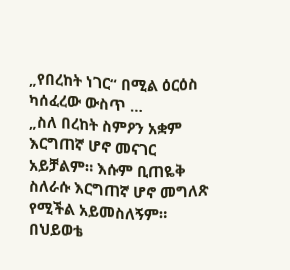„የበረከት ነገር“ በሚል ዕርዕስ ካሰፈረው ውስጥ …
„ስለ በረከት ስምዖን አቋም እርግጠኛ ሆኖ መናገር አይቻልም። እሱም ቢጠዬቅ ስለራሱ እርግጠኛ ሆኖ መግለጽ የሚችል አይመስለኝም። በህይወቴ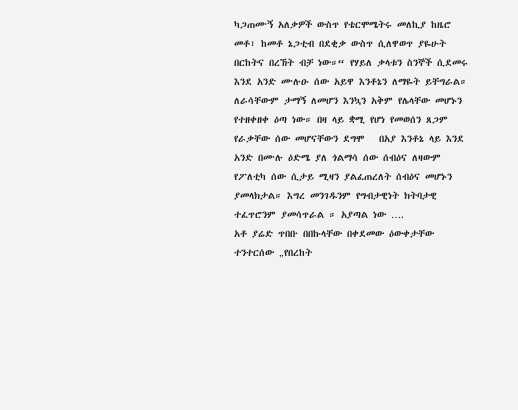ካጋጠሙኝ አለቃዎች ውስጥ የቴርሞሜትሩ መለኪያ ከዜሮ መቶ፣ ከመቶ ኔጋቲብ በደቂቃ ውስጥ ሲለዋወጥ ያዬሁት በርከትና በረኸት ብቻ ነው።“ የሃይለ ቃላቱን ስንኞች ሲደመሩ እንደ አንድ ሙሉዑ ሰው አይዋ እንቶኔን ለማዬት ይቸግራል። ለራሳቸውም ታማኝ ለመሆን እንኳን አቅም የሌላቸው መሆኑን የተዘቀዘቀ ዕጣ ነው። በዛ ላይ ቋሚ የሆነ የመወሰን ጸጋም የራቃቸው ሰው መሆናቸውን ደግሞ   በአያ እንቶኔ ላይ እንደ አንድ በሙሉ ዕድሜ ያለ ጎልማሳ ሰው ሰብዕና ለዛውም የፖለቲካ ሰው ሲታይ ሚዛን ያልፈጠረለት ሰብዕና መሆኑን ያመላክታል። እግረ መንገዱንም የግብታዊነት ክትባታዊ ተፈጥሮንም ያመሳጥራል ። አያጣል ነው ….
አቶ ያሬድ ጥበቡ በበኩላቸው በቀደመው ዕውቀታቸው ተንተርሰው „የበረከት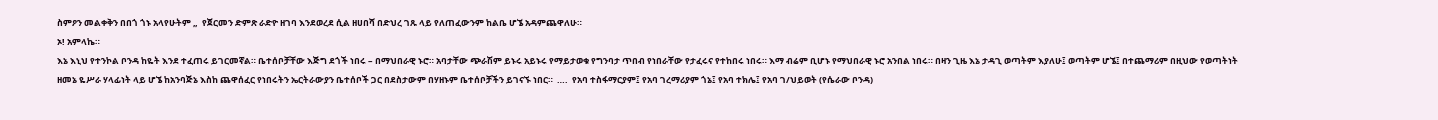ስምዖን መልቀቅን በበጎ ጎኑ አላየሁትም „  የጀርመን ድምጽ ራድዮ ዘገባ እንደወረደ ሲል ዘሀበሻ በድህረ ገጹ ላይ የለጠፈውንም ከልቤ ሆኜ አዳምጨዋለሁ።
ኦ! አምላኬ።
እኔ እኒህ የተንኮል ቦንዳ ከዬት እንደ ተፈጠሩ ይገርመኛል። ቤተሰቦቻቸው እጅግ ደጎች ነበሩ – በማህበራዊ ኑሮ። አባታቸው ጭራሽም ይኑሩ አይኑሩ የማይታወቁ የግንባታ ጥበብ የነበራቸው የታፈሩና የተከበሩ ነበሩ። እማ ብሬም ቢሆኑ የማህበራዊ ኑሮ አንበል ነበሩ። በዛን ጊዜ እኔ ታዳጊ ወጣትም እያለሁ፤ ወጣትም ሆኜ፤ በተጨማሪም በዚህው የወጣትነት ዘመኔ ዬሥራ ሃላፊነት ላይ ሆኜ ከአንባጅኔ እስከ ጨዋሰፈር የነበሩትን ኤርትራውያን ቤተሰቦች ጋር በደስታውም በሃዘኑም ቤተሰቦቻችን ይገናኙ ነበር።  ….  የአባ ተስፋማርያም፤ የአባ ገረማሪያም ጎኔ፤ የአባ ተክሌ፤ የአባ ገ/ህይወት (የሴራው ቦንዳ)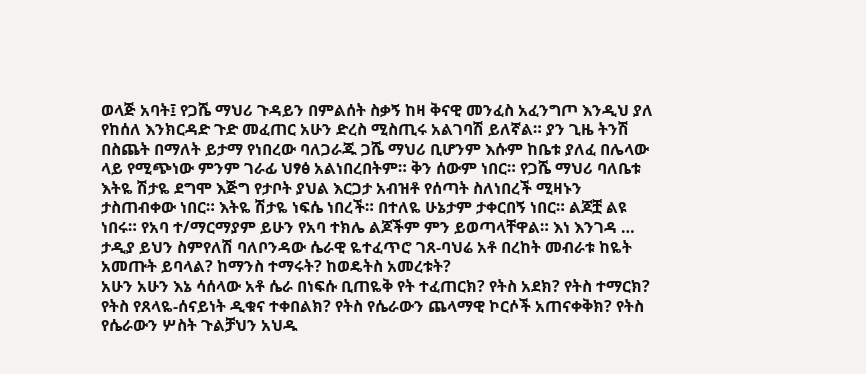ወላጅ አባት፤ የጋሼ ማህሪ ጉዳይን በምልሰት ስቃኝ ከዛ ቅናዊ መንፈስ አፈንግጦ እንዲህ ያለ የከሰለ እንክርዳድ ጉድ መፈጠር አሁን ድረስ ሚስጢሩ አልገባሽ ይለኛል። ያን ጊዜ ትንሽ በስጨት በማለት ይታማ የነበረው ባለጋራጁ ጋሼ ማህሪ ቢሆንም እሱም ከቤቱ ያለፈ በሌላው ላይ የሚጭነው ምንም ገራፊ ህፃፅ አልነበረበትም። ቅን ሰውም ነበር። የጋሼ ማህሪ ባለቤቱ እትዬ ሽታዬ ደግሞ እጅግ የታቦት ያህል እርጋታ አብዝቶ የሰጣት ስለነበረች ሚዛኑን ታስጠብቀው ነበር። እትዬ ሽታዬ ነፍሴ ነበረች። በተለዬ ሁኔታም ታቀርበኝ ነበር። ልጆቿ ልዩ ነበሩ። የአባ ተ/ማርማያም ይሁን የአባ ተክሌ ልጆችም ምን ይወጣላቸዋል። እነ እንገዳ …   ታዲያ ይህን ስምየለሽ ባለቦንዳው ሴራዊ ዬተፈጥሮ ገጸ-ባህሬ አቶ በረከት መብራቱ ከዬት አመጡት ይባላል? ከማንስ ተማሩት? ከወዴትስ አመረቱት?
አሁን አሁን እኔ ሳሰላው አቶ ሴራ በነፍሱ ቢጠዬቅ የት ተፈጠርክ? የትስ አደክ? የትስ ተማርክ? የትስ የጸላዬ-ሰናይነት ዲቁና ተቀበልክ? የትስ የሴራውን ጨላማዊ ኮርሶች አጠናቀቅክ? የትስ የሴራውን ሦስት ጉልቻህን አህዱ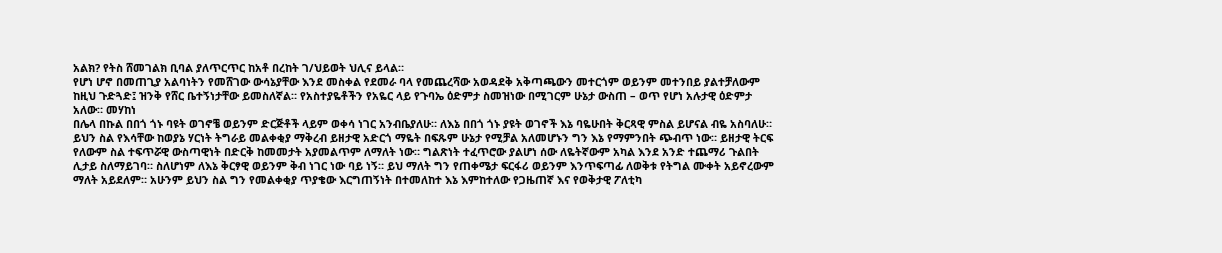አልክ? የትስ ሸመገልክ ቢባል ያለጥርጥር ከአቶ በረከት ገ/ህይወት ህሊና ይላል።
የሆነ ሆኖ በመጠጊያ አልባነትን የመሸገው ውሳኔያቸው እንደ መስቀል የደመራ ባላ የመጨረሻው አወዳደቅ አቅጣጫውን መተርጎም ወይንም መተንበይ ያልተቻለውም ከዚህ ጉድጓድ፤ ዝንቅ የሸር ቤተኝነታቸው ይመስለኛል። የአስተያዬቶችን የአዬር ላይ የጉባኤ ዕድምታ ስመዝነው በሚገርም ሁኔታ ውስጠ – ወጥ የሆነ አሉታዊ ዕድምታ አለው። መሃከነ
በሌላ በኩል በበጎ ጎኑ ባዩት ወገኖቼ ወይንም ድርጅቶች ላይም ወቀሳ ነገር አንብቤያለሁ። ለእኔ በበጎ ጎኑ ያዩት ወገኖች እኔ ባዬሁበት ቅርጻዊ ምስል ይሆናል ብዬ አስባለሁ። ይህን ስል የእሳቸው ከወያኔ ሃርነት ትግራይ መልቀቂያ ማቅረብ ይዘታዊ አድርጎ ማዬት በፍጹም ሁኔታ የሚቻል አለመሆኑን ግን እኔ የማምንበት ጭብጥ ነው። ይዘታዊ ትርፍ የለውም ስል ተፍጥሯዊ ውስጣዊነት በድርቅ ከመመታት አያመልጥም ለማለት ነው። ግልጽነት ተፈጥሮው ያልሆነ ሰው ለዬትኛውም አካል እንደ አንድ ተጨማሪ ጉልበት ሊታይ ስለማይገባ። ስለሆነም ለእኔ ቅርፃዊ ወይንም ቅብ ነገር ነው ባይ ነኝ። ይህ ማለት ግን የጠቀሜታ ፍርፋሪ ወይንም እንጥፍጣፊ ለወቅቱ የትግል ሙቀት አይኖረውም ማለት አይደለም። አሁንም ይህን ስል ግን የመልቀቂያ ጥያቄው እርግጠኝነት በተመለከተ እኔ እምከተለው የጋዜጠኛ እና የወቅታዊ ፖለቲካ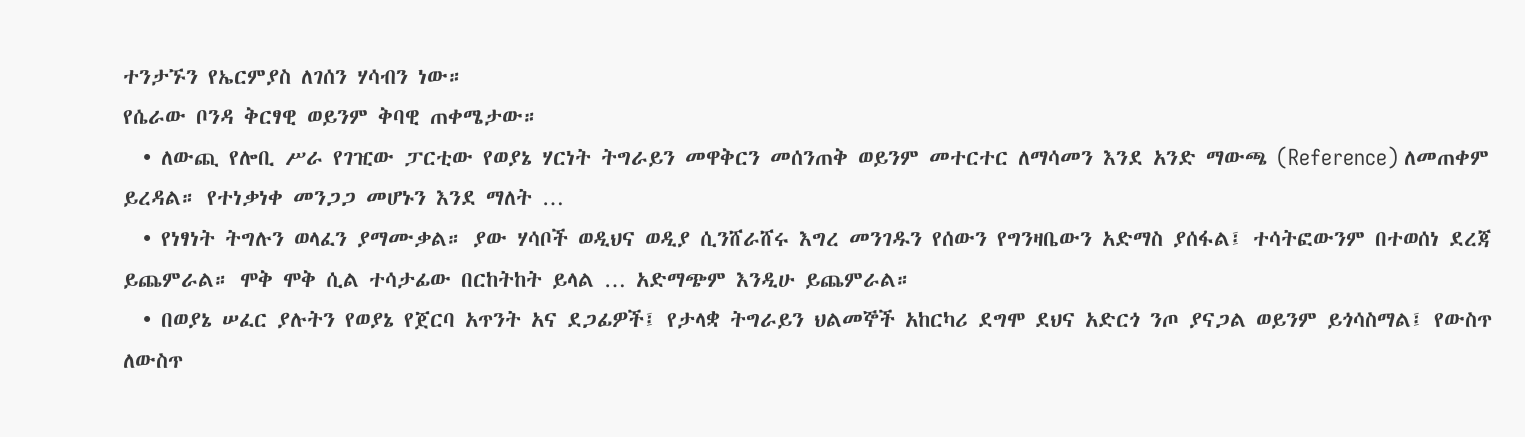ተንታኙን የኤርምያስ ለገሰን ሃሳብን ነው።
የሴራው ቦንዳ ቅርፃዊ ወይንም ቅባዊ ጠቀሜታው።
  • ለውጪ የሎቢ ሥራ የገዢው ፓርቲው የወያኔ ሃርነት ትግራይን መዋቅርን መሰንጠቅ ወይንም መተርተር ለማሳመን እንደ አንድ ማውጫ (Reference) ለመጠቀም ይረዳል። የተነቃነቀ መንጋጋ መሆኑን እንደ ማለት …
  • የነፃነት ትግሉን ወላፈን ያማሙቃል። ያው ሃሳቦች ወዲህና ወዲያ ሲንሸራሸሩ እግረ መንገዱን የሰውን የግንዛቤውን አድማስ ያሰፋል፤ ተሳትፎውንም በተወሰነ ደረጃ ይጨምራል። ሞቅ ሞቅ ሲል ተሳታፊው በርከትከት ይላል … አድማጭም እንዲሁ ይጨምራል።
  • በወያኔ ሠፈር ያሉትን የወያኔ የጀርባ አጥንት አና ደጋፊዎች፤ የታላቋ ትግራይን ህልመኞች አከርካሪ ደግሞ ደህና አድርጎ ንጦ ያናጋል ወይንም ይጎሳስማል፤ የውስጥ ለውስጥ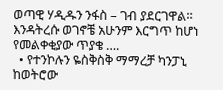ወጣዊ ሃዲዱን ንፋስ – ገብ ያደርገዋል። እንዳትረሱ ወገኖቼ አሁንም እርግጥ ከሆነ የመልቀቂያው ጥያቄ ….
  • የተንኮሉን ዬስቅስቅ ማማረቻ ካንፓኒ ከወትሮው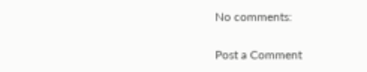No comments:

Post a Comment